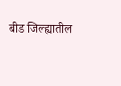बीड जिल्ह्यातील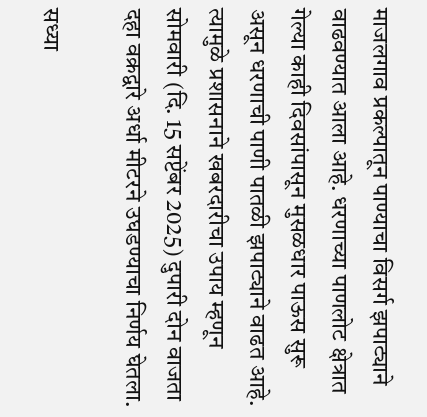माजलगाव प्रकल्पातून पाण्याचा विसर्ग झपाट्याने वाढवण्यात आला आहे. धरणाच्या पाणलोट क्षेत्रात गेल्या काही दिवसांपासून मुसळधार पाऊस सुरू असून धरणाची पाणी पातळी झपाट्याने वाढत आहे. त्यामुळे प्रशासनाने खबरदारीचा उपाय म्हणून सोमवारी (दि. 15 सप्टेंबर 2025) दुपारी दोन वाजता दहा वक्रद्वारे अर्धा मीटरने उघडण्याचा निर्णय घेतला.

सध्या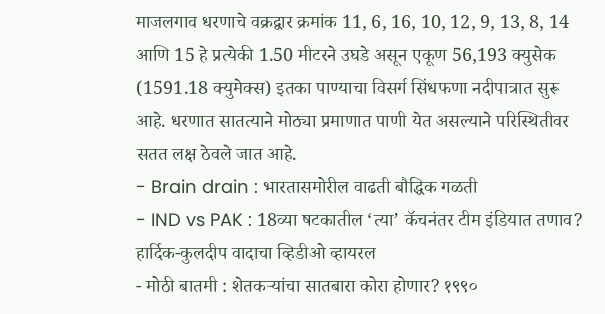माजलगाव धरणाचे वक्रद्वार क्रमांक 11, 6, 16, 10, 12, 9, 13, 8, 14 आणि 15 हे प्रत्येकी 1.50 मीटरने उघडे असून एकूण 56,193 क्युसेक (1591.18 क्युमेक्स) इतका पाण्याचा विसर्ग सिंधफणा नदीपात्रात सुरू आहे. धरणात सातत्याने मोठ्या प्रमाणात पाणी येत असल्याने परिस्थितीवर सतत लक्ष ठेवले जात आहे.
- Brain drain : भारतासमोरील वाढती बौद्धिक गळती
- IND vs PAK : 18व्या षटकातील ‘त्या’ कॅचनंतर टीम इंडियात तणाव? हार्दिक-कुलदीप वादाचा व्हिडीओ व्हायरल
- मोठी बातमी : शेतकऱ्यांचा सातबारा कोरा होणार? १९९०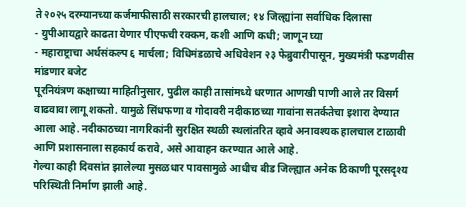ते २०२५ दरम्यानच्या कर्जमाफीसाठी सरकारची हालचाल; १४ जिल्ह्यांना सर्वाधिक दिलासा
- युपीआयद्वारे काढता येणार पीएफची रक्कम, कशी आणि कधी; जाणून घ्या
- महाराष्ट्राचा अर्थसंकल्प ६ मार्चला; विधिमंडळाचे अधिवेशन २३ फेब्रुवारीपासून, मुख्यमंत्री फडणवीस मांडणार बजेट
पूरनियंत्रण कक्षाच्या माहितीनुसार, पुढील काही तासांमध्ये धरणात आणखी पाणी आले तर विसर्ग वाढवावा लागू शकतो. यामुळे सिंधफणा व गोदावरी नदीकाठच्या गावांना सतर्कतेचा इशारा देण्यात आला आहे. नदीकाठच्या नागरिकांनी सुरक्षित स्थळी स्थलांतरित व्हावे अनावश्यक हालचाल टाळावी आणि प्रशासनाला सहकार्य करावे, असे आवाहन करण्यात आले आहे.
गेल्या काही दिवसांत झालेल्या मुसळधार पावसामुळे आधीच बीड जिल्ह्यात अनेक ठिकाणी पूरसदृश्य परिस्थिती निर्माण झाली आहे.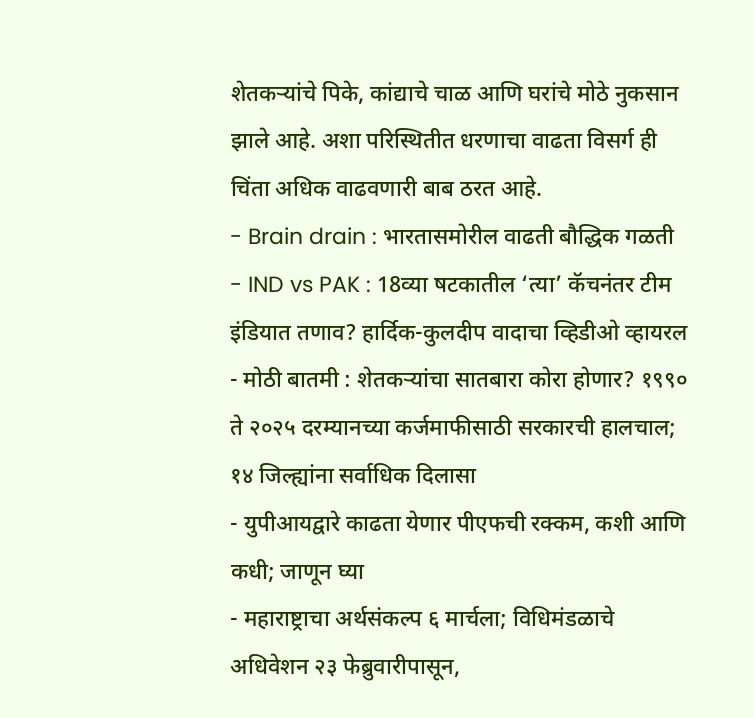शेतकऱ्यांचे पिके, कांद्याचे चाळ आणि घरांचे मोठे नुकसान झाले आहे. अशा परिस्थितीत धरणाचा वाढता विसर्ग ही चिंता अधिक वाढवणारी बाब ठरत आहे.
- Brain drain : भारतासमोरील वाढती बौद्धिक गळती
- IND vs PAK : 18व्या षटकातील ‘त्या’ कॅचनंतर टीम इंडियात तणाव? हार्दिक-कुलदीप वादाचा व्हिडीओ व्हायरल
- मोठी बातमी : शेतकऱ्यांचा सातबारा कोरा होणार? १९९० ते २०२५ दरम्यानच्या कर्जमाफीसाठी सरकारची हालचाल; १४ जिल्ह्यांना सर्वाधिक दिलासा
- युपीआयद्वारे काढता येणार पीएफची रक्कम, कशी आणि कधी; जाणून घ्या
- महाराष्ट्राचा अर्थसंकल्प ६ मार्चला; विधिमंडळाचे अधिवेशन २३ फेब्रुवारीपासून,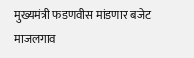मुख्यमंत्री फडणवीस मांडणार बजेट
माजलगाव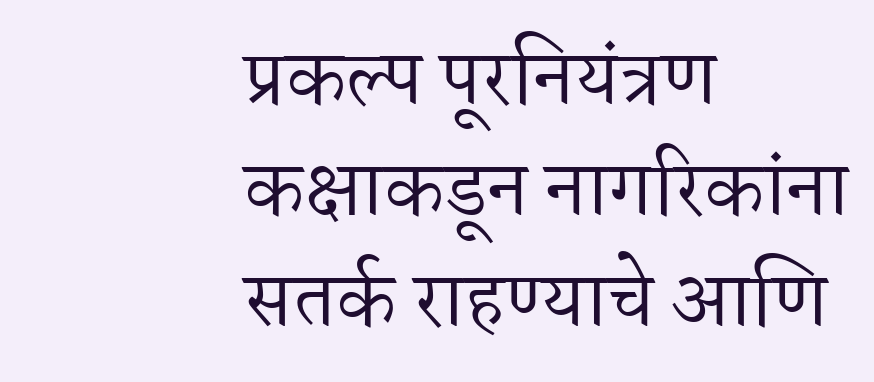प्रकल्प पूरनियंत्रण कक्षाकडून नागरिकांना सतर्क राहण्याचे आणि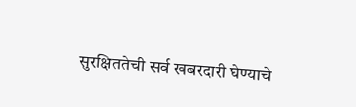सुरक्षिततेची सर्व खबरदारी घेण्याचे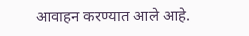आवाहन करण्यात आले आहे.